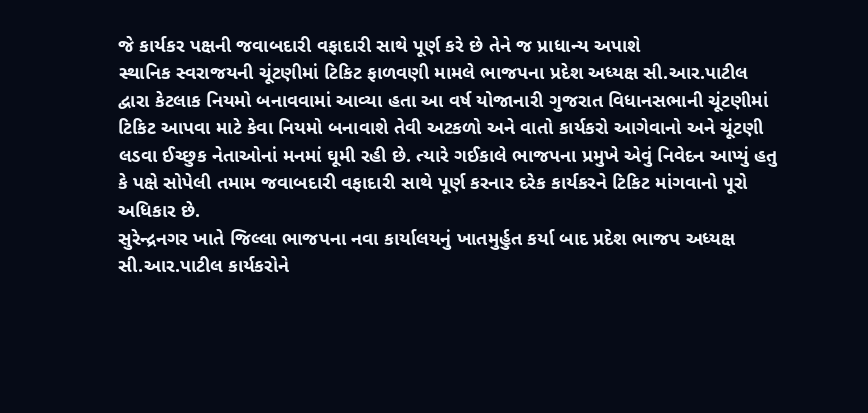જે કાર્યકર પક્ષની જવાબદારી વફાદારી સાથે પૂર્ણ કરે છે તેને જ પ્રાધાન્ય અપાશે
સ્થાનિક સ્વરાજયની ચૂંટણીમાં ટિકિટ ફાળવણી મામલે ભાજપના પ્રદેશ અધ્યક્ષ સી.આર.પાટીલ દ્વારા કેટલાક નિયમો બનાવવામાં આવ્યા હતા આ વર્ષ યોજાનારી ગુજરાત વિધાનસભાની ચૂંટણીમાં ટિકિટ આપવા માટે કેવા નિયમો બનાવાશે તેવી અટકળો અને વાતો કાર્યકરો આગેવાનો અને ચૂંટણી લડવા ઈચ્છુક નેતાઓનાં મનમાં ઘૂમી રહી છે. ત્યારે ગઈકાલે ભાજપના પ્રમુખે એવું નિવેદન આપ્યું હતુ કે પક્ષે સોપેલી તમામ જવાબદારી વફાદારી સાથે પૂર્ણ કરનાર દરેક કાર્યકરને ટિકિટ માંગવાનો પૂરો અધિકાર છે.
સુરેન્દ્રનગર ખાતે જિલ્લા ભાજપના નવા કાર્યાલયનું ખાતમુર્હુત કર્યા બાદ પ્રદેશ ભાજપ અધ્યક્ષ સી.આર.પાટીલ કાર્યકરોને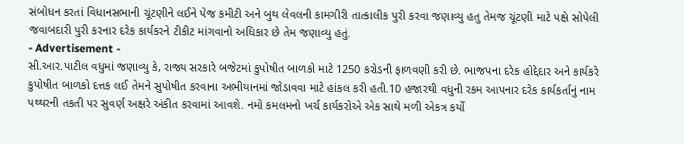સંબોધન કરતાં વિધાનસભાની ચૂંટણીને લઈને પેજ કમીટી અને બુથ લેવલની કામગીરી તાત્કાલીક પુરી કરવા જણાવ્યુ હતુ તેમજ ચૂંટણી માટે પક્ષે સોપેલી જવાબદારી પુરી કરનાર દરેક કાર્યકરને ટીકીટ માંગવાનો અધિકાર છે તેમ જણાવ્યુ હતું.
- Advertisement -
સી.આર.પાટીલ વધુમાં જણાવ્યુ કે, રાજ્ય સરકારે બજેટમાં કુપોષીત બાળકો માટે 1250 કરોડની ફાળવણી કરી છે. ભાજપના દરેક હોદ્દેદાર અને કાર્યકરે કુપોષીત બાળકો દત્તક લઈ તેમને સુપોષીત કરવાના અભીયાનમાં જોડાવવા માટે હાંકલ કરી હતી.10 હજારથી વધુની રકમ આપનાર દરેક કાર્યકર્તાનું નામ પથ્થરની તકતી પર સુવર્ણ અક્ષરે અંકીત કરવામાં આવશે. નમો કમલમનો ખર્ચ કાર્યકરોએ એક સાથે મળી એકત્ર કર્યો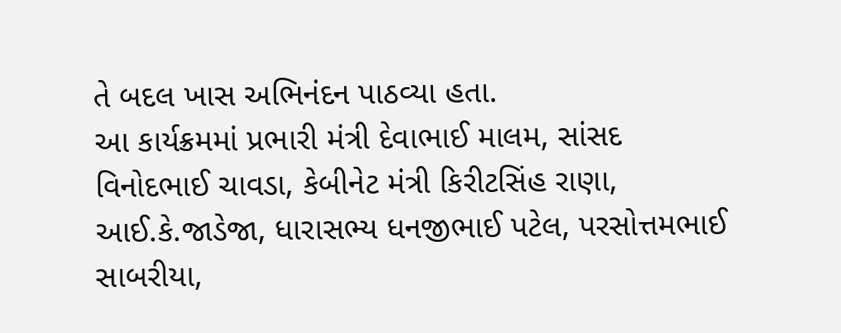તે બદલ ખાસ અભિનંદન પાઠવ્યા હતા.
આ કાર્યક્રમમાં પ્રભારી મંત્રી દેવાભાઈ માલમ, સાંસદ વિનોદભાઈ ચાવડા, કેબીનેટ મંત્રી કિરીટસિંહ રાણા, આઈ.કે.જાડેજા, ધારાસભ્ય ધનજીભાઈ પટેલ, પરસોત્તમભાઈ સાબરીયા,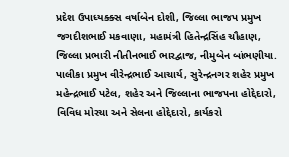પ્રદેશ ઉપાધ્યક્ક્સ વર્ષાબેન દોશી, જિલ્લા ભાજપ પ્રમુખ જગદીશભાઈ મકવાણા, મહામંત્રી હિતેન્દ્રસિંહ ચૌહાણ, જિલ્લા પ્રભારી નીતીનભાઈ ભારદ્વાજ, નીમુબેન બાંભણીયા. પાલીકા પ્રમુખ વીરેન્દ્રભાઈ આચાર્ય, સુરેન્દ્રનગર શહેર પ્રમુખ મહેન્દ્રભાઈ પટેલ, શહેર અને જિલ્લાના ભાજપના હોદ્દેદારો, વિવિધ મોરચા અને સેલના હોદ્દેદારો, કાર્યકરો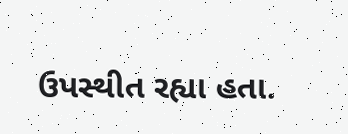ઉપસ્થીત રહ્યા હતા.